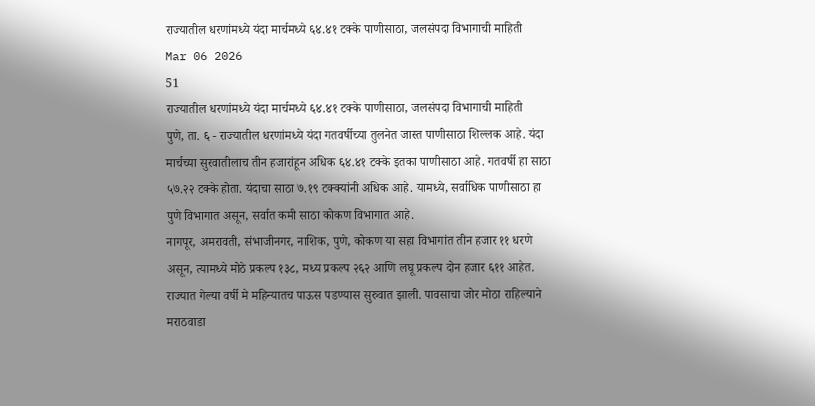राज्यातील धरणांमध्ये यंदा मार्चमध्ये ६४.४१ टक्के पाणीसाठा, जलसंपदा विभागाची माहिती
Mar 06 2026
51
राज्यातील धरणांमध्ये यंदा मार्चमध्ये ६४.४१ टक्के पाणीसाठा, जलसंपदा विभागाची माहिती
पुणे, ता. ६ - राज्यातील धरणांमध्ये यंदा गतवर्षीच्या तुलनेत जास्त पाणीसाठा शिल्लक आहे. यंदा मार्चच्या सुरवातीलाच तीन हजारांहून अधिक ६४.४१ टक्के इतका पाणीसाठा आहे. गतवर्षी हा साठा ५७.२२ टक्के होता. यंदाचा साठा ७.१९ टक्क्यांनी अधिक आहे. यामध्ये, सर्वाधिक पाणीसाठा हा पुणे विभागात असून, सर्वात कमी साठा कोकण विभागात आहे.
नागपूर, अमरावती, संभाजीनगर, नाशिक, पुणे, कोकण या सहा विभागांत तीन हजार ११ धरणे असून, त्यामध्ये मोठे प्रकल्प १३८, मध्य प्रकल्प २६२ आणि लघू प्रकल्प दोन हजार ६११ आहेत.
राज्यात गेल्या वर्षी मे महिन्यातच पाऊस पडण्यास सुरुवात झाली. पावसाचा जोर मोठा राहिल्याने मराठवाडा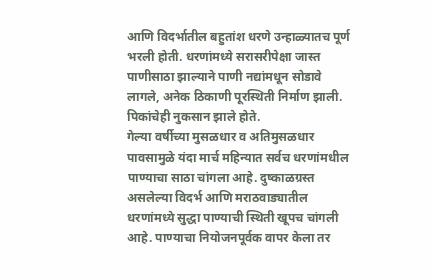आणि विदर्भातील बहुतांश धरणे उन्हाळ्यातच पूर्ण भरली होती. धरणांमध्ये सरासरीपेक्षा जास्त पाणीसाठा झाल्याने पाणी नद्यांमधून सोडावे लागले, अनेक ठिकाणी पूरस्थिती निर्माण झाली. पिकांचेही नुकसान झाले होते.
गेल्या वर्षीच्या मुसळधार व अतिमुसळधार पावसामुळे यंदा मार्च महिन्यात सर्वच धरणांमधील पाण्याचा साठा चांगला आहे. दुष्काळग्रस्त असलेल्या विदर्भ आणि मराठवाड्यातील धरणांमध्ये सुद्धा पाण्याची स्थिती खूपच चांगली आहे. पाण्याचा नियोजनपूर्वक वापर केला तर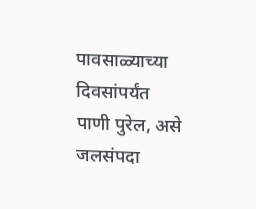पावसाळ्याच्या दिवसांपर्यंत पाणी पुरेल, असे जलसंपदा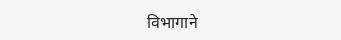विभागाने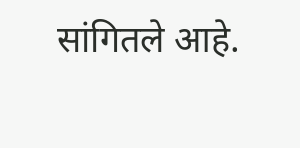सांगितले आहे.